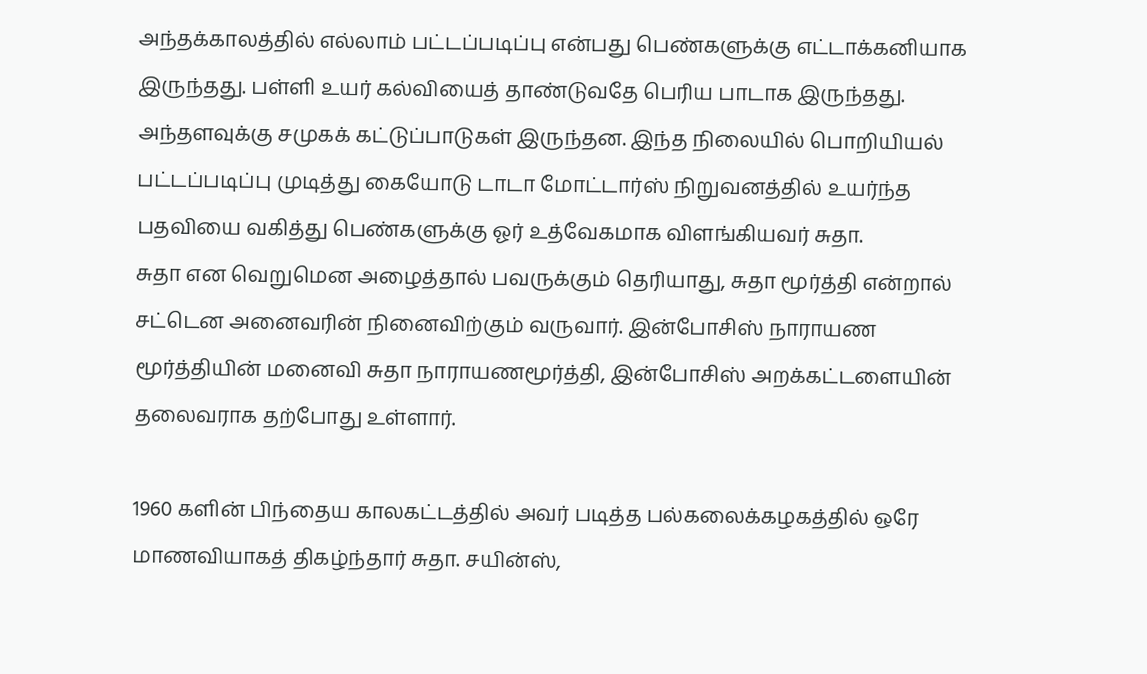அந்தக்காலத்தில் எல்லாம் பட்டப்படிப்பு என்பது பெண்களுக்கு எட்டாக்கனியாக இருந்தது. பள்ளி உயர் கல்வியைத் தாண்டுவதே பெரிய பாடாக இருந்தது. அந்தளவுக்கு சமுகக் கட்டுப்பாடுகள் இருந்தன. இந்த நிலையில் பொறியியல் பட்டப்படிப்பு முடித்து கையோடு டாடா மோட்டார்ஸ் நிறுவனத்தில் உயர்ந்த பதவியை வகித்து பெண்களுக்கு ஓர் உத்வேகமாக விளங்கியவர் சுதா.
சுதா என வெறுமென அழைத்தால் பவருக்கும் தெரியாது, சுதா மூர்த்தி என்றால் சட்டென அனைவரின் நினைவிற்கும் வருவார். இன்போசிஸ் நாராயண மூர்த்தியின் மனைவி சுதா நாராயணமூர்த்தி, இன்போசிஸ் அறக்கட்டளையின் தலைவராக தற்போது உள்ளார்.

1960 களின் பிந்தைய காலகட்டத்தில் அவர் படித்த பல்கலைக்கழகத்தில் ஒரே மாணவியாகத் திகழ்ந்தார் சுதா. சயின்ஸ்,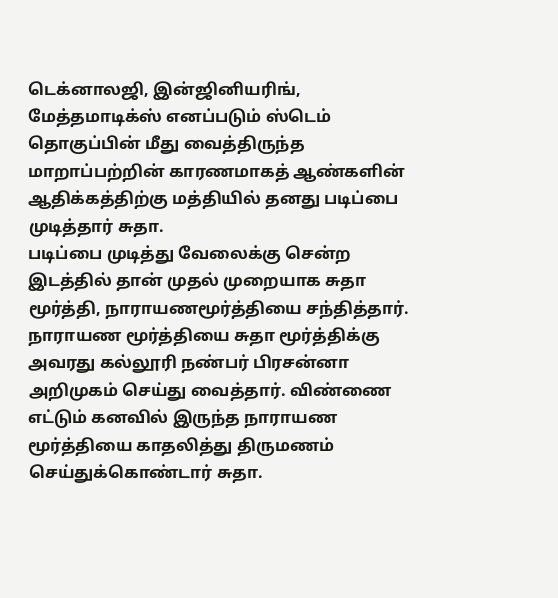டெக்னாலஜி, இன்ஜினியரிங், மேத்தமாடிக்ஸ் எனப்படும் ஸ்டெம் தொகுப்பின் மீது வைத்திருந்த மாறாப்பற்றின் காரணமாகத் ஆண்களின் ஆதிக்கத்திற்கு மத்தியில் தனது படிப்பை முடித்தார் சுதா.
படிப்பை முடித்து வேலைக்கு சென்ற இடத்தில் தான் முதல் முறையாக சுதா மூர்த்தி, நாராயணமூர்த்தியை சந்தித்தார். நாராயண மூர்த்தியை சுதா மூர்த்திக்கு அவரது கல்லூரி நண்பர் பிரசன்னா அறிமுகம் செய்து வைத்தார். விண்ணை எட்டும் கனவில் இருந்த நாராயண மூர்த்தியை காதலித்து திருமணம் செய்துக்கொண்டார் சுதா.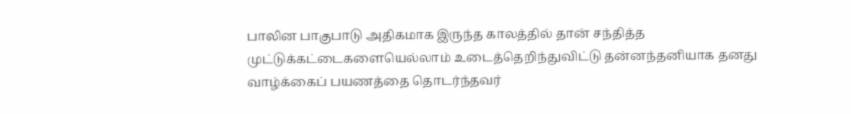பாலின பாகுபாடு அதிகமாக இருந்த காலத்தில் தான் சந்தித்த முட்டுக்கட்டைகளையெல்லாம் உடைத்தெறிந்துவிட்டு தன்னந்தனியாக தனது வாழ்க்கைப் பயணத்தை தொடர்ந்தவர்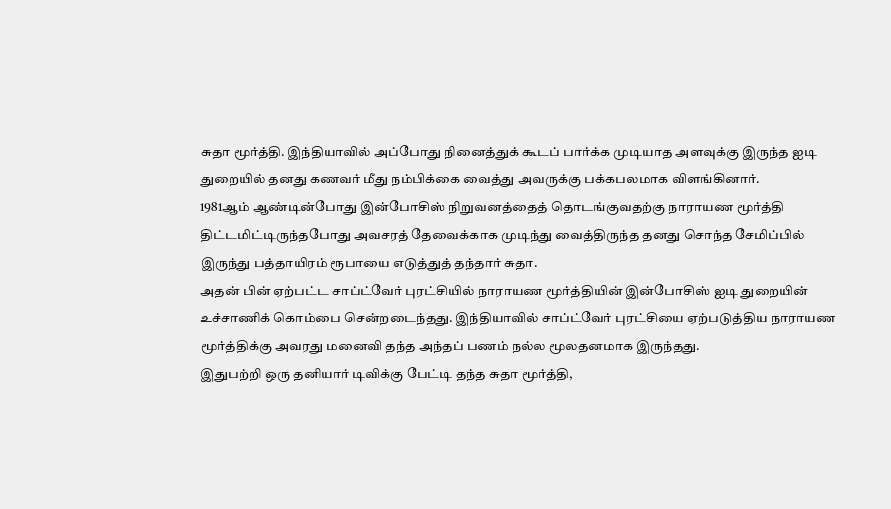சுதா மூர்த்தி. இந்தியாவில் அப்போது நினைத்துக் கூடப் பார்க்க முடியாத அளவுக்கு இருந்த ஐடி துறையில் தனது கணவர் மீது நம்பிக்கை வைத்து அவருக்கு பக்கபலமாக விளங்கினார்.
1981ஆம் ஆண்டின்போது இன்போசிஸ் நிறுவனத்தைத் தொடங்குவதற்கு நாராயண மூர்த்தி திட்டமிட்டிருந்தபோது அவசரத் தேவைக்காக முடிந்து வைத்திருந்த தனது சொந்த சேமிப்பில் இருந்து பத்தாயிரம் ரூபாயை எடுத்துத் தந்தார் சுதா.
அதன் பின் ஏற்பட்ட சாப்ட்வேர் புரட்சியில் நாராயண மூர்த்தியின் இன்போசிஸ் ஐடி துறையின் உச்சாணிக் கொம்பை சென்றடைந்தது. இந்தியாவில் சாப்ட்வேர் புரட்சியை ஏற்படுத்திய நாராயண மூர்த்திக்கு அவரது மனைவி தந்த அந்தப் பணம் நல்ல மூலதனமாக இருந்தது.
இதுபற்றி ஒரு தனியார் டிவிக்கு பேட்டி தந்த சுதா மூர்த்தி,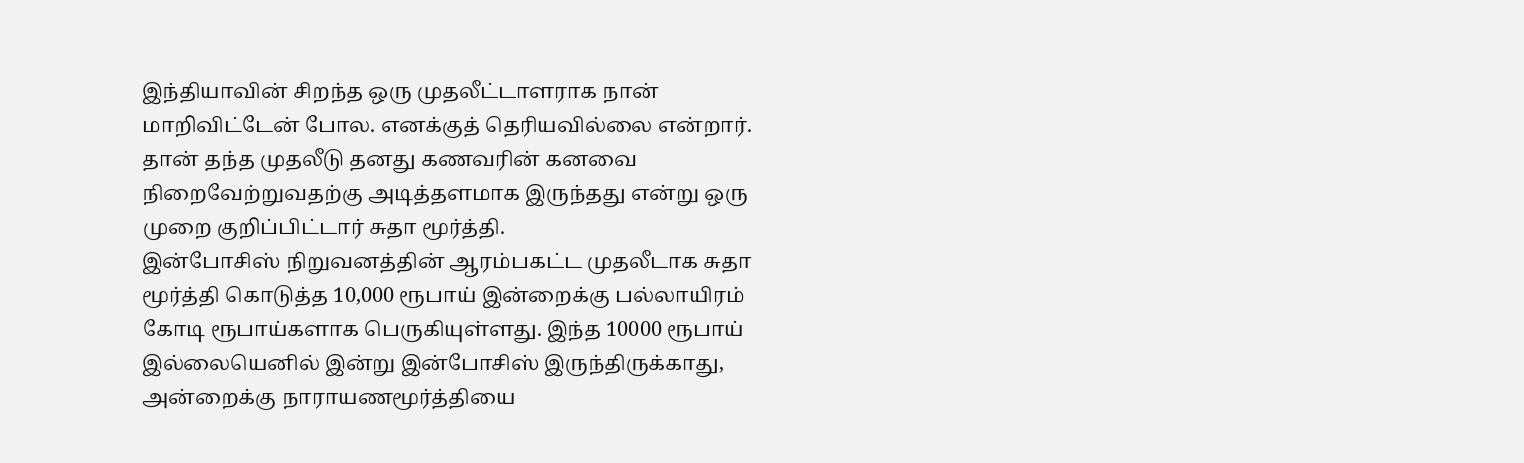இந்தியாவின் சிறந்த ஒரு முதலீட்டாளராக நான் மாறிவிட்டேன் போல. எனக்குத் தெரியவில்லை என்றார். தான் தந்த முதலீடு தனது கணவரின் கனவை நிறைவேற்றுவதற்கு அடித்தளமாக இருந்தது என்று ஒரு முறை குறிப்பிட்டார் சுதா மூர்த்தி.
இன்போசிஸ் நிறுவனத்தின் ஆரம்பகட்ட முதலீடாக சுதா மூர்த்தி கொடுத்த 10,000 ரூபாய் இன்றைக்கு பல்லாயிரம் கோடி ரூபாய்களாக பெருகியுள்ளது. இந்த 10000 ரூபாய் இல்லையெனில் இன்று இன்போசிஸ் இருந்திருக்காது, அன்றைக்கு நாராயணமூர்த்தியை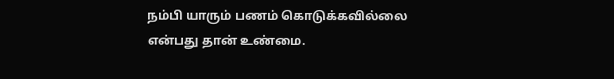நம்பி யாரும் பணம் கொடுக்கவில்லை என்பது தான் உண்மை.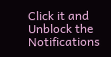Click it and Unblock the Notifications